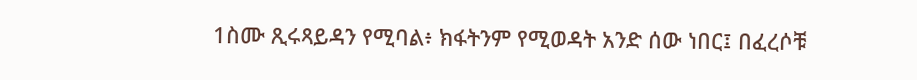1ስሙ ጺሩጻይዳን የሚባል፥ ክፋትንም የሚወዳት አንድ ሰው ነበር፤ በፈረሶቹ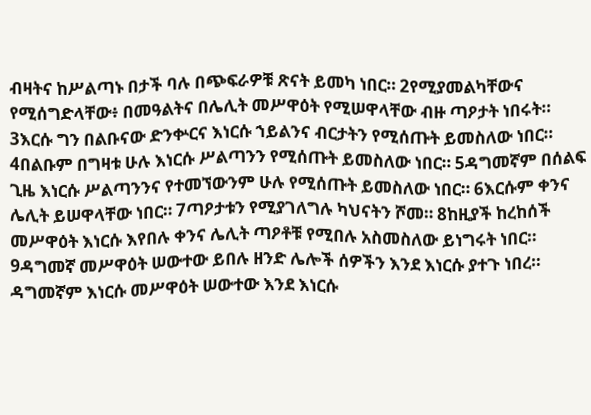ብዛትና ከሥልጣኑ በታች ባሉ በጭፍራዎቹ ጽናት ይመካ ነበር። 2የሚያመልካቸውና የሚሰግድላቸው፥ በመዓልትና በሌሊት መሥዋዕት የሚሠዋላቸው ብዙ ጣዖታት ነበሩት። 3እርሱ ግን በልቡናው ድንቍርና እነርሱ ኀይልንና ብርታትን የሚሰጡት ይመስለው ነበር። 4በልቡም በግዛቱ ሁሉ እነርሱ ሥልጣንን የሚሰጡት ይመስለው ነበር። 5ዳግመኛም በሰልፍ ጊዜ እነርሱ ሥልጣንንና የተመኘውንም ሁሉ የሚሰጡት ይመስለው ነበር። 6እርሱም ቀንና ሌሊት ይሠዋላቸው ነበር። 7ጣዖታቱን የሚያገለግሉ ካህናትን ሾመ። 8ከዚያች ከረከሰች መሥዋዕት እነርሱ እየበሉ ቀንና ሌሊት ጣዖቶቹ የሚበሉ አስመስለው ይነግሩት ነበር። 9ዳግመኛ መሥዋዕት ሠውተው ይበሉ ዘንድ ሌሎች ሰዎችን እንደ እነርሱ ያተጉ ነበረ። ዳግመኛም እነርሱ መሥዋዕት ሠውተው እንደ እነርሱ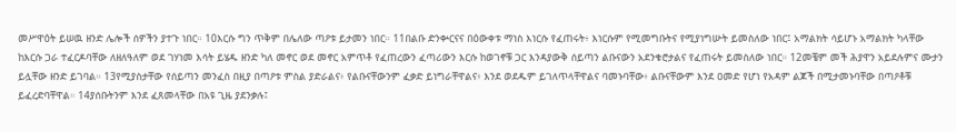መሥዋዕት ይሠዉ ዘንድ ሌሎች ሰዎችን ያተጉ ነበር። 10እርሱ ግን ጥቅም በሌለው ጣዖቱ ይታመን ነበር። 11በልቡ ድንቍርናና በዕውቀቱ ማነስ እነርሱ የፈጠሩት፥ እነርሱም የሚመግቡትና የሚያነግሡት ይመስለው ነበር፤ አማልክት ሳይሆኑ አማልክት ካላቸው ከእርሱ ጋራ ተፈርዶባቸው ለዘለዓለም ወደ ገሃነመ እሳት ይሄዱ ዘንድ ካለ መኖር ወደ መኖር አምጥቶ የፈጠረውን ፈጣሪውን እርሱ ከወገኖቹ ጋር እንዳያውቅ ሰይጣን ልቡናውን አደንቁሮታልና የፈጠሩት ይመስለው ነበር። 12መቼም መች ሕያዋን አይደሉምና ሙታን ይሏቸው ዘንድ ይገባል። 13የሚያስታቸው የሰይጣን መንፈስ በዚያ በጣዖቱ ምስል ያድራልና፥ የልቡናቸውንም ፈቃድ ይነግራቸዋልና፥ እንደ ወደዱም ይገለጥላቸዋልና ባመኑባቸው፥ ልቡናቸውም እንደ ዐመድ የሆነ የአዳም ልጆች በሚታመኑባቸው በጣዖቶቹ ይፈረድባቸዋል። 14ያሰቡትንም እንደ ፈጸመላቸው በአዩ ጊዜ ያደንቃሉ፤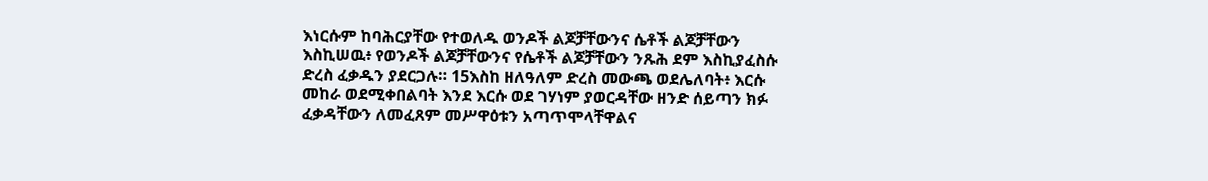እነርሱም ከባሕርያቸው የተወለዱ ወንዶች ልጆቻቸውንና ሴቶች ልጆቻቸውን እስኪሠዉ፥ የወንዶች ልጆቻቸውንና የሴቶች ልጆቻቸውን ንጹሕ ደም እስኪያፈስሱ ድረስ ፈቃዱን ያደርጋሉ። 15እስከ ዘለዓለም ድረስ መውጫ ወደሌለባት፥ እርሱ መከራ ወደሚቀበልባት እንደ እርሱ ወደ ገሃነም ያወርዳቸው ዘንድ ሰይጣን ክፉ ፈቃዳቸውን ለመፈጸም መሥዋዕቱን አጣጥሞላቸዋልና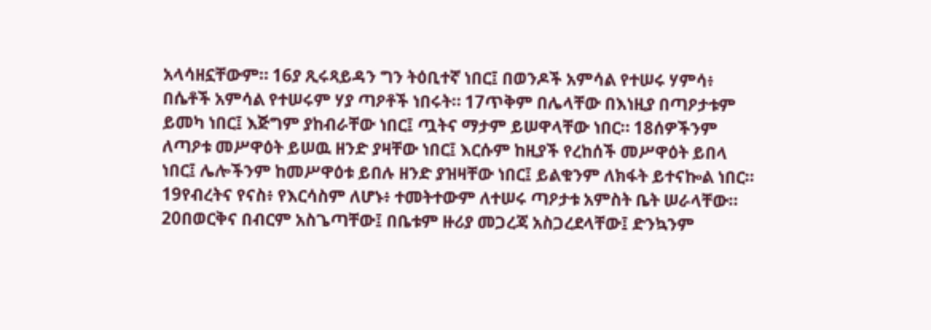አላሳዘኗቸውም። 16ያ ጺሩጻይዳን ግን ትዕቢተኛ ነበር፤ በወንዶች አምሳል የተሠሩ ሃምሳ፥ በሴቶች አምሳል የተሠሩም ሃያ ጣዖቶች ነበሩት። 17ጥቅም በሌላቸው በእነዚያ በጣዖታቱም ይመካ ነበር፤ እጅግም ያከብራቸው ነበር፤ ጧትና ማታም ይሠዋላቸው ነበር። 18ሰዎችንም ለጣዖቱ መሥዋዕት ይሠዉ ዘንድ ያዛቸው ነበር፤ እርሱም ከዚያች የረከሰች መሥዋዕት ይበላ ነበር፤ ሌሎችንም ከመሥዋዕቱ ይበሉ ዘንድ ያዝዛቸው ነበር፤ ይልቁንም ለክፋት ይተናኰል ነበር። 19የብረትና የናስ፥ የእርሳስም ለሆኑ፥ ተመትተውም ለተሠሩ ጣዖታቱ አምስት ቤት ሠራላቸው። 20በወርቅና በብርም አስጌጣቸው፤ በቤቱም ዙሪያ መጋረጃ አስጋረደላቸው፤ ድንኳንም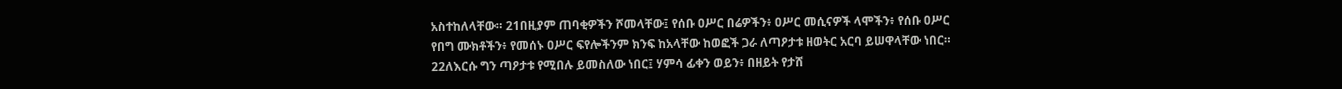አስተከለላቸው። 21በዚያም ጠባቂዎችን ሾመላቸው፤ የሰቡ ዐሥር በሬዎችን፥ ዐሥር መሲናዎች ላሞችን፥ የሰቡ ዐሥር የበግ ሙክቶችን፥ የመሰኑ ዐሥር ፍየሎችንም ክንፍ ከአላቸው ከወፎች ጋራ ለጣዖታቱ ዘወትር አርባ ይሠዋላቸው ነበር። 22ለእርሱ ግን ጣዖታቱ የሚበሉ ይመስለው ነበር፤ ሃምሳ ፊቀን ወይን፥ በዘይት የታሸ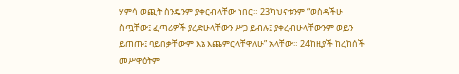ሃምሳ ወጪት ስንዴንም ያቀርብላቸው ነበር። 23ካህናቱንም “ወስዳችሁ ስጧቸው፤ ፈጣሪዎች ያረድሁላቸውን ሥጋ ይብሉ፤ ያቀረብሁላቸውንም ወይን ይጠጡ፤ ባይበቃቸውም እኔ እጨምርላቸዋለሁ” አላቸው። 24ከዚያች ከረከሰች መሥዋዕትም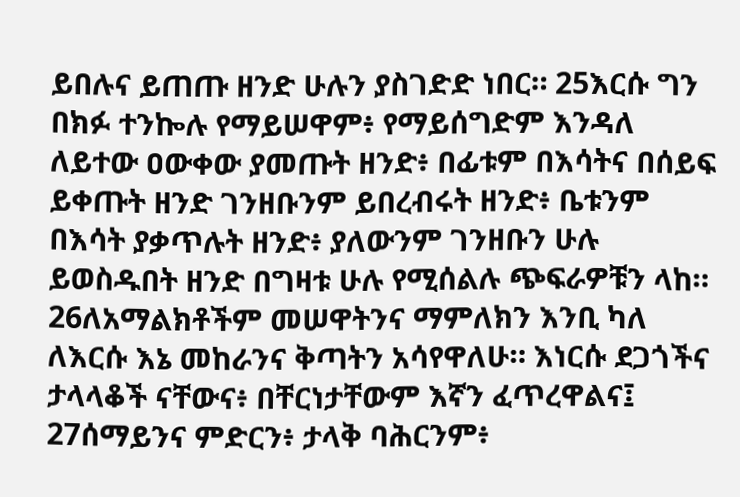ይበሉና ይጠጡ ዘንድ ሁሉን ያስገድድ ነበር። 25እርሱ ግን በክፉ ተንኰሉ የማይሠዋም፥ የማይሰግድም እንዳለ ለይተው ዐውቀው ያመጡት ዘንድ፥ በፊቱም በእሳትና በሰይፍ ይቀጡት ዘንድ ገንዘቡንም ይበረብሩት ዘንድ፥ ቤቱንም በእሳት ያቃጥሉት ዘንድ፥ ያለውንም ገንዘቡን ሁሉ ይወስዱበት ዘንድ በግዛቱ ሁሉ የሚሰልሉ ጭፍራዎቹን ላከ። 26ለአማልክቶችም መሠዋትንና ማምለክን እንቢ ካለ ለእርሱ እኔ መከራንና ቅጣትን አሳየዋለሁ። እነርሱ ደጋጎችና ታላላቆች ናቸውና፥ በቸርነታቸውም እኛን ፈጥረዋልና፤ 27ሰማይንና ምድርን፥ ታላቅ ባሕርንም፥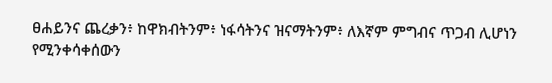ፀሐይንና ጨረቃን፥ ከዋክብትንም፥ ነፋሳትንና ዝናማትንም፥ ለእኛም ምግብና ጥጋብ ሊሆነን የሚንቀሳቀሰውን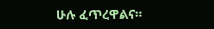ሁሉ ፈጥረዋልና።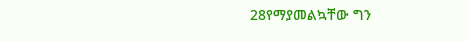28የማያመልኳቸው ግን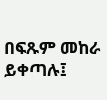በፍጹም መከራ ይቀጣሉ፤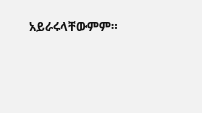አይራሩላቸውምም።